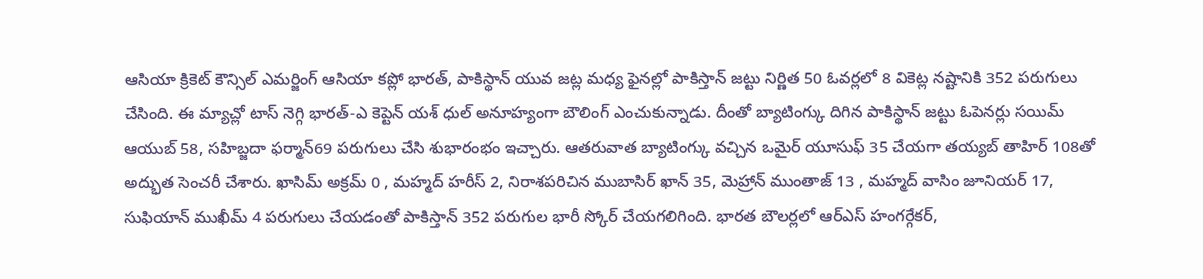ఆసియా క్రికెట్ కౌన్సిల్ ఎమర్జింగ్ ఆసియా కప్లో భారత్, పాకిస్థాన్ యువ జట్ల మధ్య ఫైనల్లో పాకిస్తాన్ జట్టు నిర్ణిత 50 ఓవర్లలో 8 వికెట్ల నష్టానికి 352 పరుగులు చేసింది. ఈ మ్యాచ్లో టాస్ నెగ్గి భారత్-ఎ కెప్టెన్ యశ్ ధుల్ అనూహ్యంగా బౌలింగ్ ఎంచుకున్నాడు. దీంతో బ్యాటింగ్కు దిగిన పాకిస్థాన్ జట్టు ఓపెనర్లు సయిమ్ ఆయుబ్ 58, సహిబ్జదా ఫర్మాన్69 పరుగులు చేసి శుభారంభం ఇచ్చారు. ఆతరువాత బ్యాటింగ్కు వచ్చిన ఒమైర్ యూసుఫ్ 35 చేయగా తయ్యబ్ తాహిర్ 108తో అద్భుత సెంచరీ చేశారు. ఖాసిమ్ అక్రమ్ 0 , మహ్మద్ హరీస్ 2, నిరాశపరిచిన ముబాసిర్ ఖాన్ 35, మెహ్రాన్ ముంతాజ్ 13 , మహ్మద్ వాసిం జూనియర్ 17, సుఫియాన్ ముఖీమ్ 4 పరుగులు చేయడంతో పాకిస్తాన్ 352 పరుగుల భారీ స్కోర్ చేయగలిగింది. భారత బౌలర్లలో ఆర్ఎస్ హంగర్గేకర్,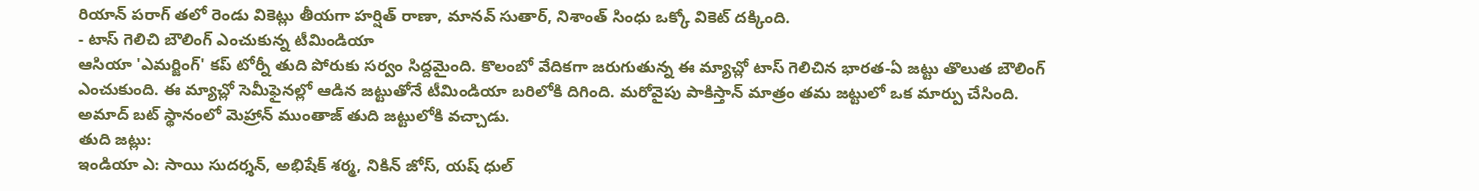రియాన్ పరాగ్ తలో రెండు వికెట్లు తీయగా హర్షిత్ రాణా, మానవ్ సుతార్, నిశాంత్ సింధు ఒక్కో వికెట్ దక్కింది.
- టాస్ గెలిచి బౌలింగ్ ఎంచుకున్న టీమిండియా
ఆసియా 'ఎమర్జింగ్' కప్ టోర్నీ తుది పోరుకు సర్వం సిద్దమైంది. కొలంబో వేదికగా జరుగుతున్న ఈ మ్యాచ్లో టాస్ గెలిచిన భారత-ఏ జట్టు తొలుత బౌలింగ్ ఎంచుకుంది. ఈ మ్యాచ్లో సెమీఫైనల్లో ఆడిన జట్టుతోనే టీమిండియా బరిలోకి దిగింది. మరోవైపు పాకిస్తాన్ మాత్రం తమ జట్టులో ఒక మార్పు చేసింది. అమాద్ బట్ స్థానంలో మెహ్రాన్ ముంతాజ్ తుది జట్టులోకి వచ్చాడు.
తుది జట్లు:
ఇండియా ఎ: సాయి సుదర్శన్, అభిషేక్ శర్మ, నికిన్ జోస్, యష్ ధుల్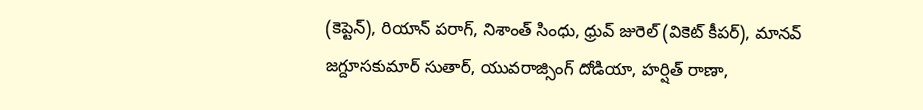(కెప్టెన్), రియాన్ పరాగ్, నిశాంత్ సింధు, ధ్రువ్ జురెల్ (వికెట్ కీపర్), మానవ్ జగ్దూసకుమార్ సుతార్, యువరాజ్సింగ్ దోడియా, హర్షిత్ రాణా,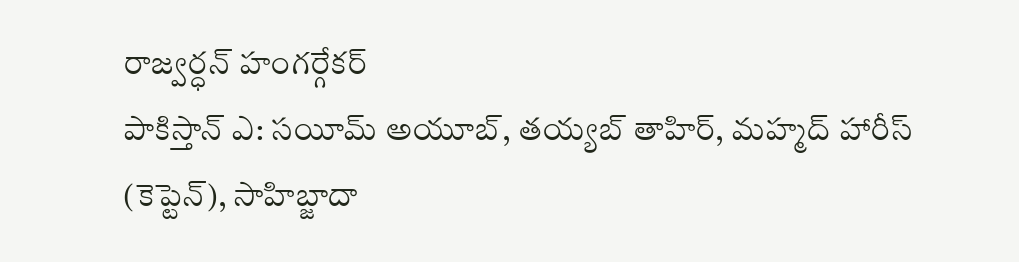రాజ్వర్ధన్ హంగర్గేకర్
పాకిస్తాన్ ఎ: సయీమ్ అయూబ్, తయ్యబ్ తాహిర్, మహ్మద్ హారీస్ (కెప్టెన్), సాహిబ్జాదా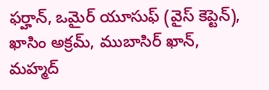ఫర్హాన్, ఒమైర్ యూసుఫ్ (వైస్ కెప్టెన్), ఖాసిం అక్రమ్, ముబాసిర్ ఖాన్, మహ్మద్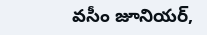వసీం జూనియర్,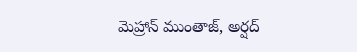మెహ్రాన్ ముంతాజ్, అర్షద్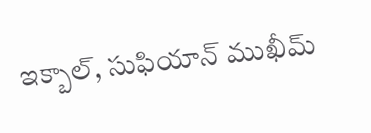ఇక్బాల్, సుఫియాన్ ముఖీమ్